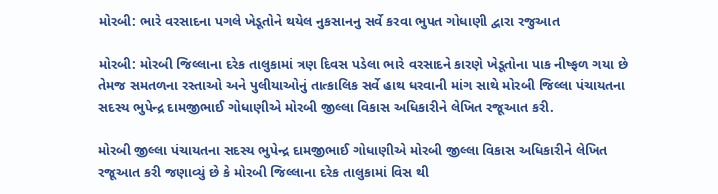મોરબી: ભારે વરસાદના પગલે ખેડૂતોને થયેલ નુકસાનનુ સર્વે કરવા ભુપત ગોધાણી દ્વારા રજુઆત

મોરબી: મોરબી જિલ્લાના દરેક તાલુકામાં ત્રણ દિવસ પડેલા ભારે વરસાદને કારણે ખેડૂતોના પાક નીષ્ફળ ગયા છે તેમજ સમતળના રસ્તાઓ અને પુલીયાઓનું તાત્કાલિક સર્વે હાથ ધરવાની માંગ સાથે મોરબી જિલ્લા પંચાયતના સદસ્ય ભુપેન્દ્ર દામજીભાઈ ગોધાણીએ મોરબી જીલ્લા વિકાસ અધિકારીને લેખિત રજૂઆત કરી.

મોરબી જીલ્લા પંચાયતના સદસ્ય ભુપેન્દ્ર દામજીભાઈ ગોધાણીએ મોરબી જીલ્લા વિકાસ અધિકારીને લેખિત રજૂઆત કરી જણાવ્યું છે કે મોરબી જિલ્લાના દરેક તાલુકામાં વિસ થી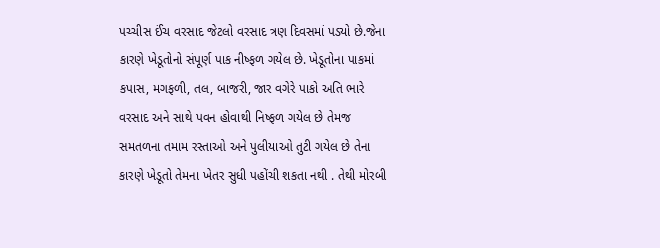પચ્ચીસ ઈંચ વરસાદ જેટલો વરસાદ ત્રણ દિવસમાં પડ્યો છે.જેના કારણે ખેડૂતોનો સંપૂર્ણ પાક નીષ્ફળ ગયેલ છે. ખેડૂતોના પાકમાં કપાસ, મગફળી, તલ, બાજરી, જાર વગેરે પાકો અતિ ભારે વરસાદ અને સાથે પવન હોવાથી નિષ્ફળ ગયેલ છે તેમજ સમતળના તમામ રસ્તાઓ અને પુલીયાઓ તુટી ગયેલ છે તેના કારણે ખેડૂતો તેમના ખેતર સુધી પહોંચી શકતા નથી . તેથી મોરબી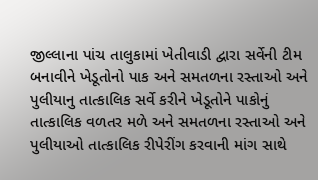જીલ્લાના પાંચ તાલુકામાં ખેતીવાડી દ્વારા સર્વેની ટીમ બનાવીને ખેડૂતોનો પાક અને સમતળના રસ્તાઓ અને પુલીયાનુ તાત્કાલિક સર્વે કરીને ખેડૂતોને પાકોનું તાત્કાલિક વળતર મળે અને સમતળના રસ્તાઓ અને પુલીયાઓ તાત્કાલિક રીપેરીંગ કરવાની માંગ સાથે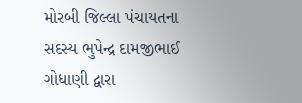મોરબી જિલ્લા પંચાયતના સદસ્ય ભુપેન્દ્ર દામજીભાઈ ગોધાણી દ્વારા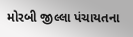મોરબી જીલ્લા પંચાયતના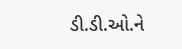ડી.ડી.ઓ.ને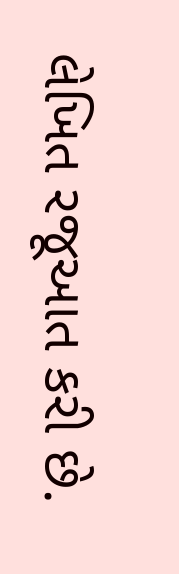લેખિત રજૂઆત કરી છે.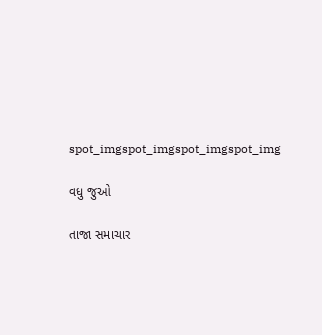spot_imgspot_imgspot_imgspot_img

વધુ જુઓ

તાજા સમાચાર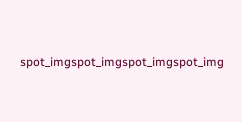spot_imgspot_imgspot_imgspot_img